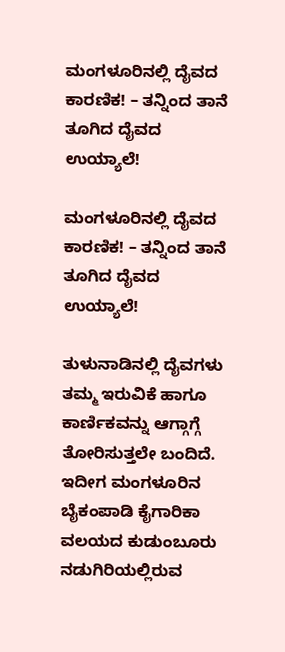ಮಂಗಳೂರಿನಲ್ಲಿ ದೈವದ ಕಾರಣಿಕ! – ತನ್ನಿಂದ ತಾನೆ ತೂಗಿದ ದೈವದ ಉಯ್ಯಾಲೆ!

ಮಂಗಳೂರಿನಲ್ಲಿ ದೈವದ ಕಾರಣಿಕ! – ತನ್ನಿಂದ ತಾನೆ ತೂಗಿದ ದೈವದ ಉಯ್ಯಾಲೆ!

ತುಳುನಾಡಿನಲ್ಲಿ ದೈವಗಳು ತಮ್ಮ ಇರುವಿಕೆ ಹಾಗೂ ಕಾರ್ಣಿಕವನ್ನು ಆಗ್ಗಾಗ್ಗೆ ತೋರಿಸುತ್ತಲೇ ಬಂದಿದೆ. ಇದೀಗ ಮಂಗಳೂರಿನ ಬೈಕಂಪಾಡಿ ಕೈಗಾರಿಕಾ ವಲಯದ ಕುಡುಂಬೂರು ನಡುಗಿರಿಯಲ್ಲಿರುವ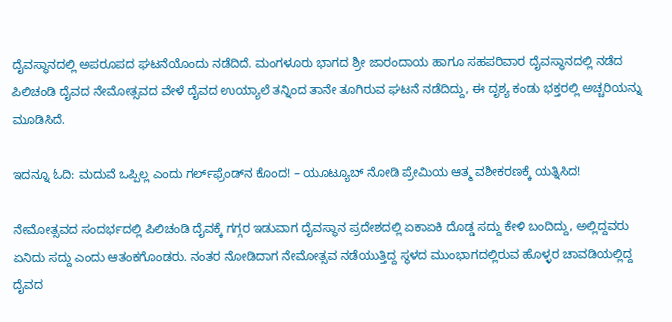ದೈವಸ್ಥಾನದಲ್ಲಿ ಅಪರೂಪದ ಘಟನೆಯೊಂದು ನಡೆದಿದೆ. ಮಂಗಳೂರು ಭಾಗದ ಶ್ರೀ ಜಾರಂದಾಯ ಹಾಗೂ ಸಹಪರಿವಾರ ದೈವಸ್ಥಾನದಲ್ಲಿ ನಡೆದ ಪಿಲಿಚಂಡಿ ದೈವದ ನೇಮೋತ್ಸವದ ವೇಳೆ ದೈವದ ಉಯ್ಯಾಲೆ ತನ್ನಿಂದ ತಾನೇ ತೂಗಿರುವ ಘಟನೆ ನಡೆದಿದ್ದು, ಈ ದೃಶ್ಯ ಕಂಡು ಭಕ್ತರಲ್ಲಿ ಅಚ್ಚರಿಯನ್ನು ಮೂಡಿಸಿದೆ.

ಇದನ್ನೂ ಓದಿ: ಮದುವೆ ಒಪ್ಪಿಲ್ಲ ಎಂದು ಗರ್ಲ್‌ಫ್ರೆಂಡ್‌ನ ಕೊಂದ! – ಯೂಟ್ಯೂಬ್ ನೋಡಿ ಪ್ರೇಮಿಯ ಆತ್ಮ ವಶೀಕರಣಕ್ಕೆ ಯತ್ನಿಸಿದ!

ನೇಮೋತ್ಸವದ ಸಂದರ್ಭದಲ್ಲಿ ಪಿಲಿಚಂಡಿ ದೈವಕ್ಕೆ ಗಗ್ಗರ ಇಡುವಾಗ ದೈವಸ್ಥಾನ ಪ್ರದೇಶದಲ್ಲಿ ಏಕಾಏಕಿ ದೊಡ್ಡ ಸದ್ದು ಕೇಳಿ ಬಂದಿದ್ದು, ಅಲ್ಲಿದ್ದವರು ಏನಿದು ಸದ್ದು ಎಂದು ಆತಂಕಗೊಂಡರು. ನಂತರ ನೋಡಿದಾಗ ನೇಮೋತ್ಸವ ನಡೆಯುತ್ತಿದ್ದ ಸ್ಥಳದ ಮುಂಭಾಗದಲ್ಲಿರುವ ಹೊಳ್ಳರ ಚಾವಡಿಯಲ್ಲಿದ್ದ ದೈವದ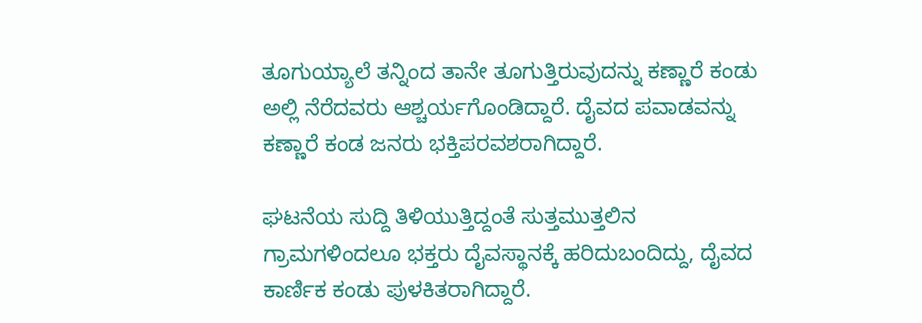ತೂಗುಯ್ಯಾಲೆ ತನ್ನಿಂದ ತಾನೇ ತೂಗುತ್ತಿರುವುದನ್ನು ಕಣ್ಣಾರೆ ಕಂಡು ಅಲ್ಲಿ ನೆರೆದವರು ಆಶ್ಚರ್ಯಗೊಂಡಿದ್ದಾರೆ. ದೈವದ ಪವಾಡವನ್ನು ಕಣ್ಣಾರೆ ಕಂಡ ಜನರು ಭಕ್ತಿಪರವಶರಾಗಿದ್ದಾರೆ.

ಘಟನೆಯ ಸುದ್ದಿ ತಿಳಿಯುತ್ತಿದ್ದಂತೆ ಸುತ್ತಮುತ್ತಲಿನ ಗ್ರಾಮಗಳಿಂದಲೂ ಭಕ್ತರು ದೈವಸ್ಥಾನಕ್ಕೆ ಹರಿದುಬಂದಿದ್ದು, ದೈವದ ಕಾರ್ಣಿಕ ಕಂಡು ಪುಳಕಿತರಾಗಿದ್ದಾರೆ.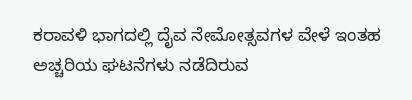ಕರಾವಳಿ ಭಾಗದಲ್ಲಿ ದೈವ ನೇಮೋತ್ಸವಗಳ ವೇಳೆ ಇಂತಹ ಅಚ್ಚರಿಯ ಘಟನೆಗಳು ನಡೆದಿರುವ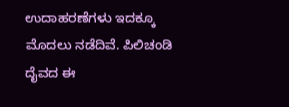ಉದಾಹರಣೆಗಳು ಇದಕ್ಕೂ ಮೊದಲು ನಡೆದಿವೆ. ಪಿಲಿಚಂಡಿ ದೈವದ ಈ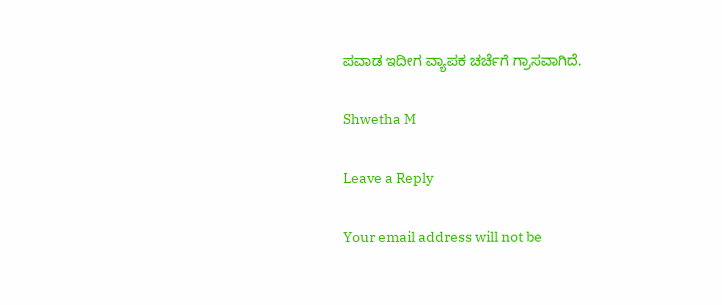ಪವಾಡ ಇದೀಗ ವ್ಯಾಪಕ ಚರ್ಚೆಗೆ ಗ್ರಾಸವಾಗಿದೆ.

Shwetha M

Leave a Reply

Your email address will not be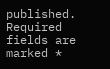published. Required fields are marked *